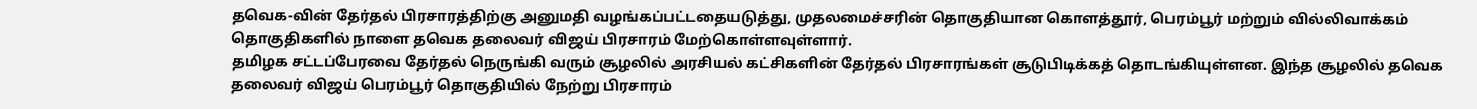தவெக-வின் தேர்தல் பிரசாரத்திற்கு அனுமதி வழங்கப்பட்டதையடுத்து, முதலமைச்சரின் தொகுதியான கொளத்தூர், பெரம்பூர் மற்றும் வில்லிவாக்கம் தொகுதிகளில் நாளை தவெக தலைவர் விஜய் பிரசாரம் மேற்கொள்ளவுள்ளார்.
தமிழக சட்டப்பேரவை தேர்தல் நெருங்கி வரும் சூழலில் அரசியல் கட்சிகளின் தேர்தல் பிரசாரங்கள் சூடுபிடிக்கத் தொடங்கியுள்ளன. இந்த சூழலில் தவெக தலைவர் விஜய் பெரம்பூர் தொகுதியில் நேற்று பிரசாரம்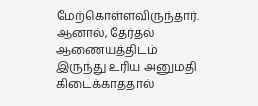மேற்கொள்ளவிருந்தார்.
ஆனால், தேர்தல் ஆணையத்திடம் இருந்து உரிய அனுமதி கிடைக்காததால்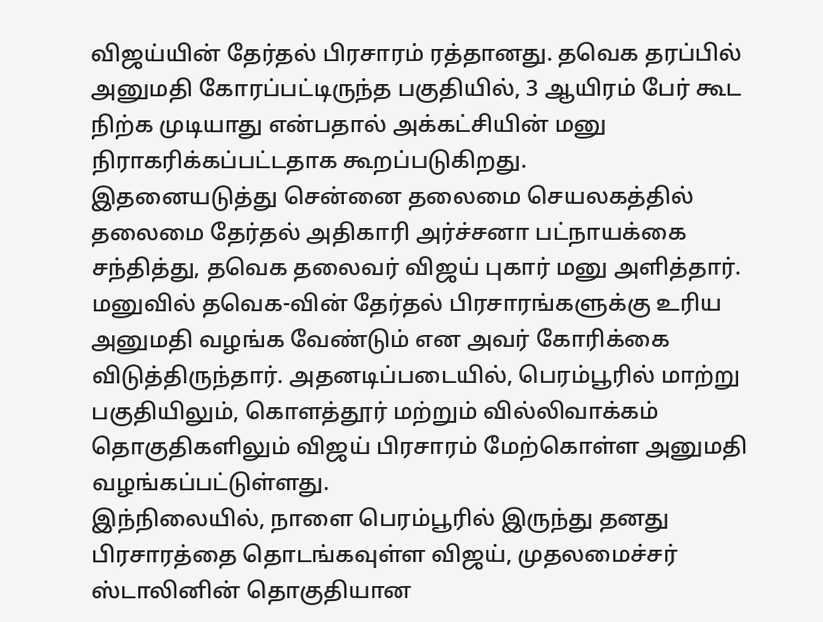விஜய்யின் தேர்தல் பிரசாரம் ரத்தானது. தவெக தரப்பில் அனுமதி கோரப்பட்டிருந்த பகுதியில், 3 ஆயிரம் பேர் கூட நிற்க முடியாது என்பதால் அக்கட்சியின் மனு நிராகரிக்கப்பட்டதாக கூறப்படுகிறது.
இதனையடுத்து சென்னை தலைமை செயலகத்தில் தலைமை தேர்தல் அதிகாரி அர்ச்சனா பட்நாயக்கை சந்தித்து, தவெக தலைவர் விஜய் புகார் மனு அளித்தார்.
மனுவில் தவெக-வின் தேர்தல் பிரசாரங்களுக்கு உரிய அனுமதி வழங்க வேண்டும் என அவர் கோரிக்கை விடுத்திருந்தார். அதனடிப்படையில், பெரம்பூரில் மாற்று பகுதியிலும், கொளத்தூர் மற்றும் வில்லிவாக்கம் தொகுதிகளிலும் விஜய் பிரசாரம் மேற்கொள்ள அனுமதி வழங்கப்பட்டுள்ளது.
இந்நிலையில், நாளை பெரம்பூரில் இருந்து தனது பிரசாரத்தை தொடங்கவுள்ள விஜய், முதலமைச்சர் ஸ்டாலினின் தொகுதியான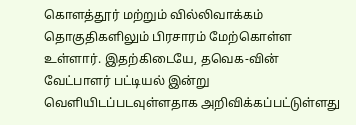கொளத்தூர் மற்றும் வில்லிவாக்கம் தொகுதிகளிலும் பிரசாரம் மேற்கொள்ள உள்ளார். இதற்கிடையே, தவெக-வின் வேட்பாளர் பட்டியல் இன்று வெளியிடப்படவுள்ளதாக அறிவிக்கப்பட்டுள்ளது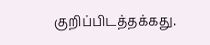குறிப்பிடத்தக்கது.